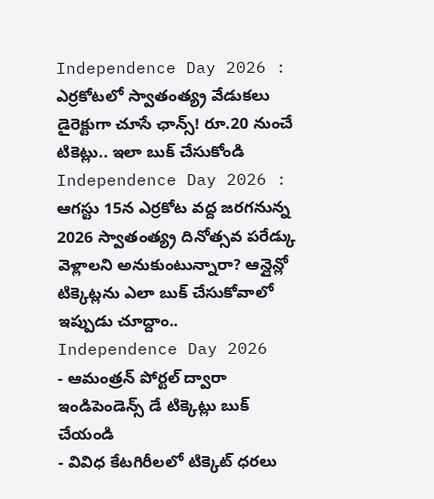Independence Day 2026 : ఎర్రకోటలో స్వాతంత్య్ర వేడుకలు డైరెక్టుగా చూసే ఛాన్స్! రూ.20 నుంచే టికెట్లు.. ఇలా బుక్ చేసుకోండి
Independence Day 2026 : ఆగస్టు 15న ఎర్రకోట వద్ద జరగనున్న 2026 స్వాతంత్య్ర దినోత్సవ పరేడ్కు వెళ్లాలని అనుకుంటున్నారా? ఆన్లైన్లో టిక్కెట్లను ఎలా బుక్ చేసుకోవాలో ఇప్పుడు చూద్దాం..
Independence Day 2026
- ఆమంత్రన్ పోర్టల్ ద్వారా ఇండిపెండెన్స్ డే టిక్కెట్లు బుక్ చేయండి
- వివిధ కేటగిరీలలో టిక్కెట్ ధరలు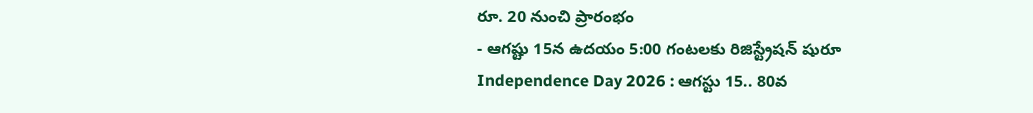రూ. 20 నుంచి ప్రారంభం
- ఆగష్టు 15న ఉదయం 5:00 గంటలకు రిజిస్ట్రేషన్ షురూ
Independence Day 2026 : ఆగస్టు 15.. 80వ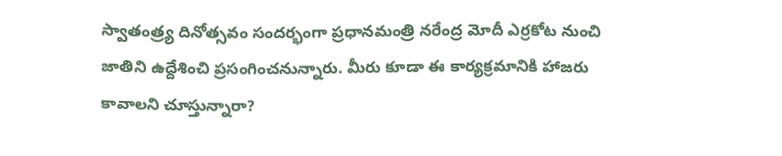స్వాతంత్ర్య దినోత్సవం సందర్భంగా ప్రధానమంత్రి నరేంద్ర మోదీ ఎర్రకోట నుంచి జాతిని ఉద్దేశించి ప్రసంగించనున్నారు. మీరు కూడా ఈ కార్యక్రమానికి హాజరు కావాలని చూస్తున్నారా?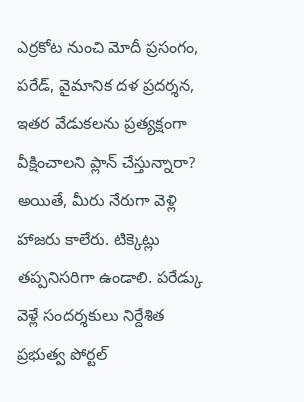ఎర్రకోట నుంచి మోదీ ప్రసంగం, పరేడ్, వైమానిక దళ ప్రదర్శన, ఇతర వేడుకలను ప్రత్యక్షంగా వీక్షించాలని ప్లాన్ చేస్తున్నారా? అయితే, మీరు నేరుగా వెళ్లి హాజరు కాలేరు. టిక్కెట్లు తప్పనిసరిగా ఉండాలి. పరేడ్కు వెళ్లే సందర్శకులు నిర్దేశిత ప్రభుత్వ పోర్టల్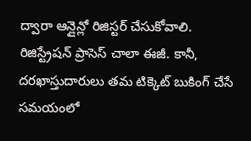ద్వారా ఆన్లైన్లో రిజిస్టర్ చేసుకోవాలి.
రిజిస్ట్రేషన్ ప్రాసెస్ చాలా ఈజీ. కానీ, దరఖాస్తుదారులు తమ టిక్కెట్ బుకింగ్ చేసే సమయంలో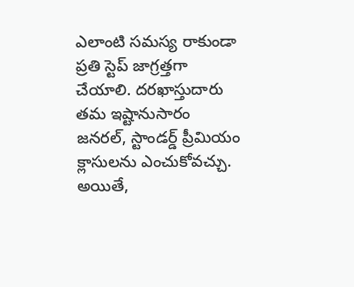ఎలాంటి సమస్య రాకుండా ప్రతి స్టెప్ జాగ్రత్తగా చేయాలి. దరఖాస్తుదారు తమ ఇష్టానుసారం జనరల్, స్టాండర్డ్ ప్రీమియం క్లాసులను ఎంచుకోవచ్చు. అయితే,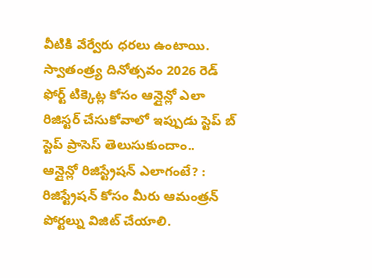వీటికి వేర్వేరు ధరలు ఉంటాయి. స్వాతంత్ర్య దినోత్సవం 2026 రెడ్ ఫోర్ట్ టిక్కెట్ల కోసం ఆన్లైన్లో ఎలా రిజిస్టర్ చేసుకోవాలో ఇప్పుడు స్టెప్ బ్ స్టెప్ ప్రాసెస్ తెలుసుకుందాం..
ఆన్లైన్లో రిజిస్ట్రేషన్ ఎలాగంటే? :
రిజిస్ట్రేషన్ కోసం మీరు ఆమంత్రన్ పోర్టల్ను విజిట్ చేయాలి.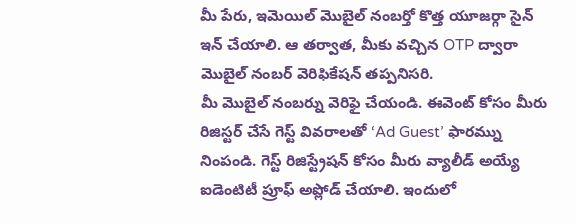మీ పేరు, ఇమెయిల్ మొబైల్ నంబర్తో కొత్త యూజర్గా సైన్ ఇన్ చేయాలి. ఆ తర్వాత, మీకు వచ్చిన OTP ద్వారా మొబైల్ నంబర్ వెరిఫికేషన్ తప్పనిసరి.
మీ మొబైల్ నంబర్ను వెరిఫై చేయండి. ఈవెంట్ కోసం మీరు రిజిస్టర్ చేసే గెస్ట్ వివరాలతో ‘Ad Guest’ ఫారమ్ను నింపండి. గెస్ట్ రిజిస్ట్రేషన్ కోసం మీరు వ్యాలీడ్ అయ్యే ఐడెంటిటీ ప్రూఫ్ అప్లోడ్ చేయాలి. ఇందులో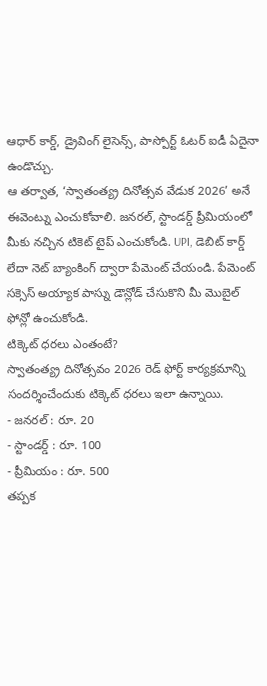ఆధార్ కార్డ్, డ్రైవింగ్ లైసెన్స్, పాస్పోర్ట్ ఓటర్ ఐడీ ఏదైనా ఉండొచ్చు.
ఆ తర్వాత, ‘స్వాతంత్య్ర దినోత్సవ వేడుక 2026’ అనే ఈవెంట్ను ఎంచుకోవాలి. జనరల్, స్టాండర్డ్ ప్రీమియంలో మీకు నచ్చిన టికెట్ టైప్ ఎంచుకోండి. UPI, డెబిట్ కార్డ్ లేదా నెట్ బ్యాంకింగ్ ద్వారా పేమెంట్ చేయండి. పేమెంట్ సక్సెస్ అయ్యాక పాస్ను డౌన్లోడ్ చేసుకొని మీ మొబైల్ ఫోన్లో ఉంచుకోండి.
టిక్కెట్ ధరలు ఎంతంటే?
స్వాతంత్య్ర దినోత్సవం 2026 రెడ్ ఫోర్ట్ కార్యక్రమాన్ని సందర్శించేందుకు టిక్కెట్ ధరలు ఇలా ఉన్నాయి.
- జనరల్ : రూ. 20
- స్టాండర్డ్ : రూ. 100
- ప్రీమియం : రూ. 500
తప్పక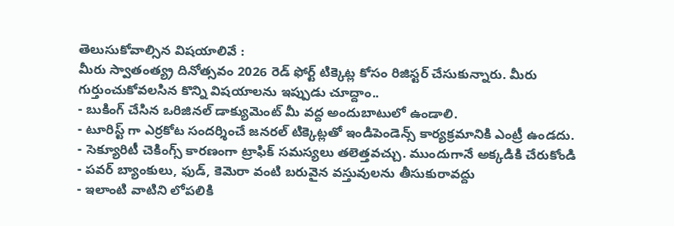తెలుసుకోవాల్సిన విషయాలివే :
మీరు స్వాతంత్య్ర దినోత్సవం 2026 రెడ్ ఫోర్ట్ టిక్కెట్ల కోసం రిజిస్టర్ చేసుకున్నారు. మీరు గుర్తుంచుకోవలసిన కొన్ని విషయాలను ఇప్పుడు చూద్దాం..
- బుకింగ్ చేసిన ఒరిజినల్ డాక్యుమెంట్ మీ వద్ద అందుబాటులో ఉండాలి.
- టూరిస్ట్ గా ఎర్రకోట సందర్శించే జనరల్ టిక్కెట్లతో ఇండిపెండెన్స్ కార్యక్రమానికి ఎంట్రీ ఉండదు.
- సెక్యూరిటీ చెకింగ్స్ కారణంగా ట్రాఫిక్ సమస్యలు తలెత్తవచ్చు. ముందుగానే అక్కడికి చేరుకోండి
- పవర్ బ్యాంకులు, ఫుడ్, కెమెరా వంటి బరువైన వస్తువులను తీసుకురావద్దు
- ఇలాంటి వాటిని లోపలికి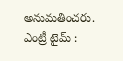అనుమతించరు.
ఎంట్రీ టైమ్ :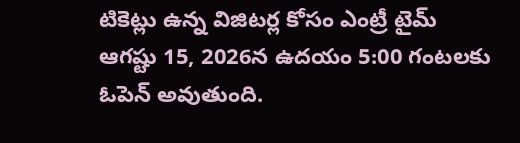టికెట్లు ఉన్న విజిటర్ల కోసం ఎంట్రీ టైమ్ ఆగష్టు 15, 2026న ఉదయం 5:00 గంటలకు ఓపెన్ అవుతుంది.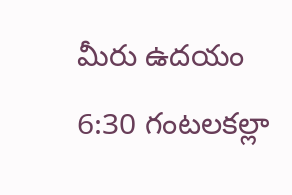మీరు ఉదయం 6:30 గంటలకల్లా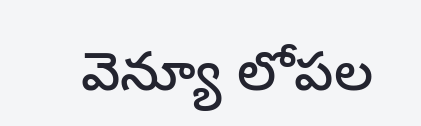వెన్యూ లోపల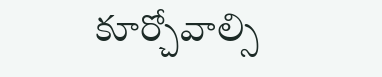కూర్చోవాల్సి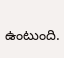ఉంటుంది.